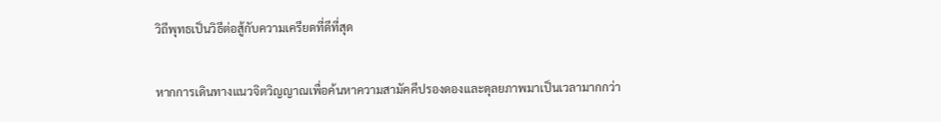วิถีพุทธเป็นวิธีต่อสู้กับความเครียดที่ดีที่สุด

หากการเดินทางแนวจิตวิญญาณเพื่อค้นหาความสามัคคีปรองดองและดุลยภาพมาเป็นเวลามากกว่า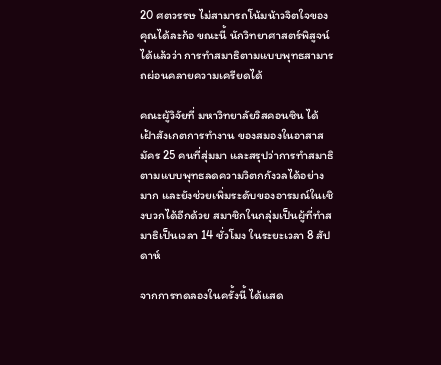20 ศตวรรษ ไม่สามารถโน้มน้าวจิตใจของคุณได้ละก้อ ขณะนี้ นักวิทยาศาสตร์พิสูจน์ได้แล้วว่า การทำสมาธิตามแบบพุทธสามารถผ่อนคลายความเครียดได้

คณะผู้วิจัยที่ มหาวิทยาลัยวิสคอนซิน ได้เฝ้าสังเกตการทำงาน ของสมองในอาสาสมัคร 25 คนที่สุ่มมา และสรุปว่าการทำสมาธิตามแบบพุทธลดความวิตกกังวลได้อย่างมาก และยังช่วยเพิ่มระดับของอารมณ์ในเชิงบวกได้อีกด้วย สมาชิกในกลุ่มเป็นผู้ที่ทำสมาธิเป็นเวลา 14 ชั่วโมง ในระยะเวลา 8 สัปดาห์

จากการทดลองในครั้งนี้ ได้แสด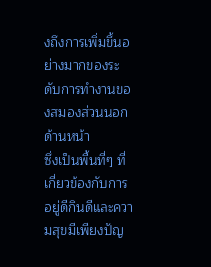งถึงการเพิ่มขึ้นอย่างมากของระดับการทำงานของสมองส่วนนอกด้านหน้า
ซึ่งเป็นพื้นที่ๆ ที่เกี่ยวข้องกับการอยู่ดีกินดีและความสุขมีเพียงปัญ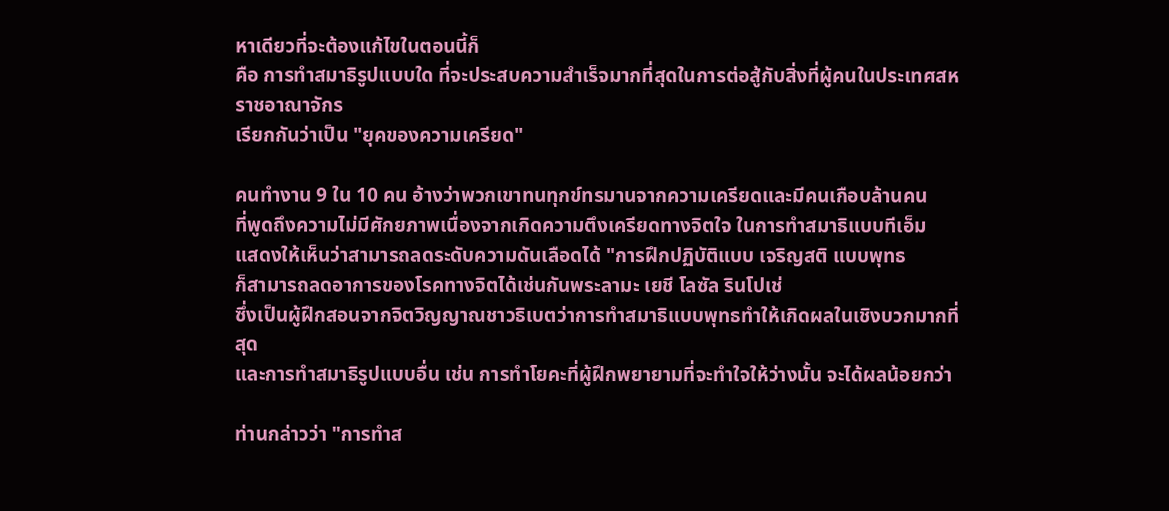หาเดียวที่จะต้องแก้ไขในตอนนี้ก็
คือ การทำสมาธิรูปแบบใด ที่จะประสบความสำเร็จมากที่สุดในการต่อสู้กับสิ่งที่ผู้คนในประเทศสหราชอาณาจักร
เรียกกันว่าเป็น "ยุคของความเครียด"

คนทำงาน 9 ใน 10 คน อ้างว่าพวกเขาทนทุกข์ทรมานจากความเครียดและมีคนเกือบล้านคน
ที่พูดถึงความไม่มีศักยภาพเนื่องจากเกิดความตึงเครียดทางจิตใจ ในการทำสมาธิแบบทีเอ็ม
แสดงให้เห็นว่าสามารถลดระดับความดันเลือดได้ "การฝึกปฏิบัติแบบ เจริญสติ แบบพุทธ
ก็สามารถลดอาการของโรคทางจิตได้เช่นกันพระลามะ เยชี โลซัล รินโปเช่
ซึ่งเป็นผู้ฝึกสอนจากจิตวิญญาณชาวธิเบตว่าการทำสมาธิแบบพุทธทำให้เกิดผลในเชิงบวกมากที่สุด
และการทำสมาธิรูปแบบอื่น เช่น การทำโยคะที่ผู้ฝึกพยายามที่จะทำใจให้ว่างนั้น จะได้ผลน้อยกว่า

ท่านกล่าวว่า "การทำส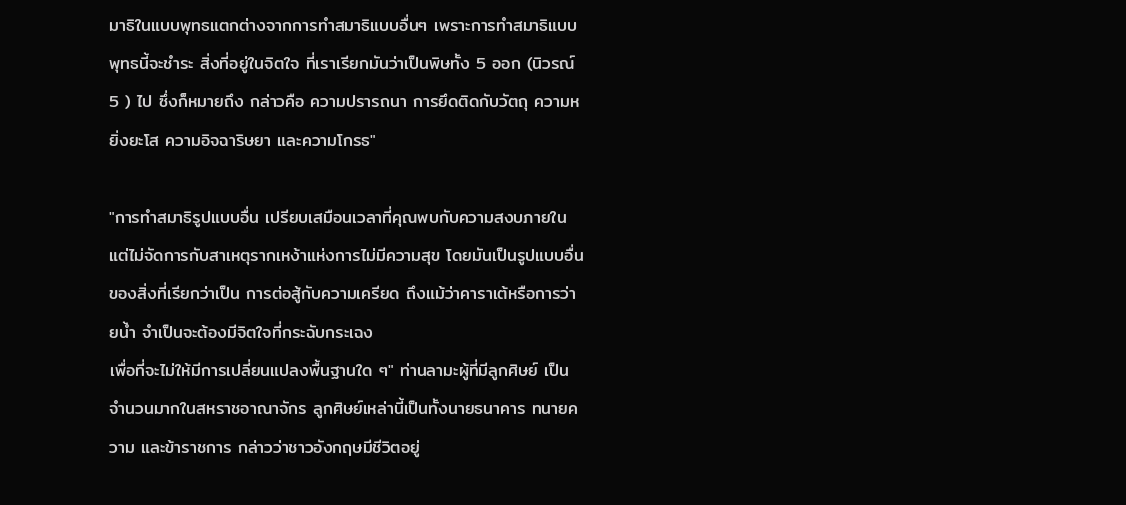มาธิในแบบพุทธแตกต่างจากการทำสมาธิแบบอื่นๆ เพราะการทำสมาธิแบบพุทธนี้จะชำระ สิ่งที่อยู่ในจิตใจ ที่เราเรียกมันว่าเป็นพิษทั้ง 5 ออก (นิวรณ์ 5 ) ไป ซึ่งก็หมายถึง กล่าวคือ ความปรารถนา การยึดติดกับวัตถุ ความหยิ่งยะโส ความอิจฉาริษยา และความโกรธ"

"การทำสมาธิรูปแบบอื่น เปรียบเสมือนเวลาที่คุณพบกับความสงบภายใน
แต่ไม่จัดการกับสาเหตุรากเหง้าแห่งการไม่มีความสุข โดยมันเป็นรูปแบบอื่นของสิ่งที่เรียกว่าเป็น การต่อสู้กับความเครียด ถึงแม้ว่าคาราเต้หรือการว่ายน้ำ จำเป็นจะต้องมีจิตใจที่กระฉับกระเฉง
เพื่อที่จะไม่ให้มีการเปลี่ยนแปลงพื้นฐานใด ๆ" ท่านลามะผู้ที่มีลูกศิษย์ เป็นจำนวนมากในสหราชอาณาจักร ลูกศิษย์เหล่านี้เป็นทั้งนายธนาคาร ทนายความ และข้าราชการ กล่าวว่าชาวอังกฤษมีชีวิตอยู่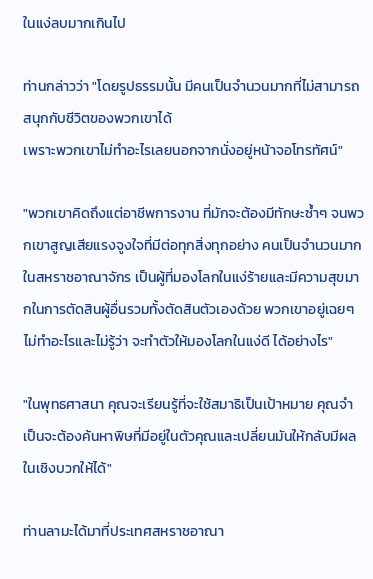ในแง่ลบมากเกินไป

ท่านกล่าวว่า "โดยรูปธรรมนั้น มีคนเป็นจำนวนมากที่ไม่สามารถสนุกกับชีวิตของพวกเขาได้
เพราะพวกเขาไม่ทำอะไรเลยนอกจากนั่งอยู่หน้าจอโทรทัศน์"

"พวกเขาคิดถึงแต่อาชีพการงาน ที่มักจะต้องมีทักษะซ้ำๆ จนพวกเขาสูญเสียแรงจูงใจที่มีต่อทุกสิ่งทุกอย่าง คนเป็นจำนวนมากในสหราชอาณาจักร เป็นผู้ที่มองโลกในแง่ร้ายและมีความสุขมากในการตัดสินผู้อื่นรวมทั้งตัดสินตัวเองด้วย พวกเขาอยู่เฉยๆ ไม่ทำอะไรและไม่รู้ว่า จะทำตัวให้มองโลกในแง่ดี ได้อย่างไร"

"ในพุทธศาสนา คุณจะเรียนรู้ที่จะใช้สมาธิเป็นเป้าหมาย คุณจำเป็นจะต้องค้นหาพิษที่มีอยู่ในตัวคุณและเปลี่ยนมันให้กลับมีผลในเชิงบวกให้ได้"

ท่านลามะได้มาที่ประเทศสหราชอาณา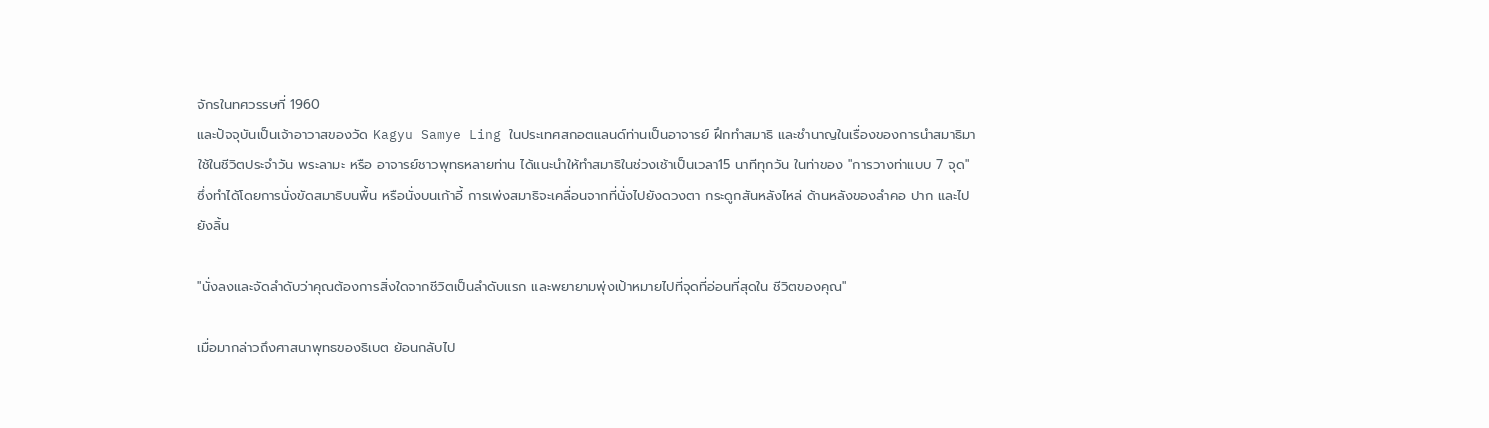จักรในทศวรรษที่ 1960
และปัจจุบันเป็นเจ้าอาวาสของวัด Kagyu Samye Ling ในประเทศสกอตแลนด์ท่านเป็นอาจารย์ ฝึกทำสมาธิ และชำนาญในเรื่องของการนำสมาธิมาใช้ในชีวิตประจำวัน พระลามะ หรือ อาจารย์ชาวพุทธหลายท่าน ได้แนะนำให้ทำสมาธิในช่วงเช้าเป็นเวลา15 นาทีทุกวัน ในท่าของ "การวางท่าแบบ 7 จุด"
ซึ่งทำได้โดยการนั่งขัดสมาธิบนพื้น หรือนั่งบนเก้าอี้ การเพ่งสมาธิจะเคลื่อนจากที่นั่งไปยังดวงตา กระดูกสันหลังไหล่ ด้านหลังของลำคอ ปาก และไปยังลิ้น

"นั่งลงและจัดลำดับว่าคุณต้องการสิ่งใดจากชีวิตเป็นลำดับแรก และพยายามพุ่งเป้าหมายไปที่จุดที่อ่อนที่สุดใน ชีวิตของคุณ"

เมื่อมากล่าวถึงศาสนาพุทธของธิเบต ย้อนกลับไป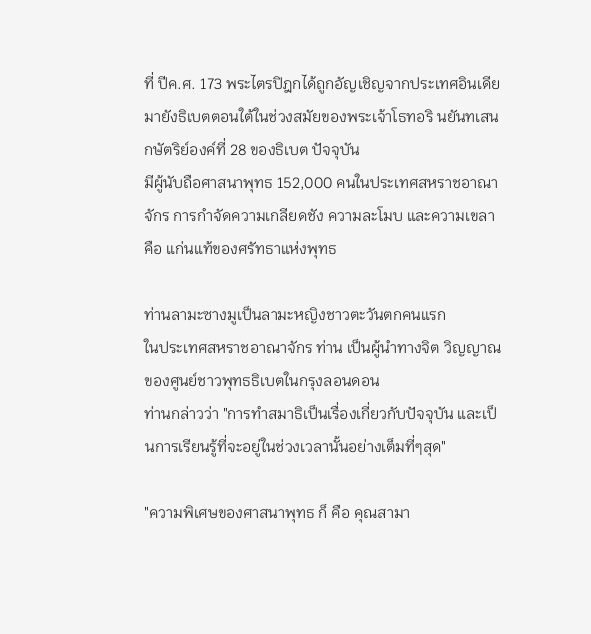ที่ ปีค.ศ. 173 พระไตรปิฎกได้ถูกอัญเชิญจากประเทศอินเดีย
มายังธิเบตตอนใต้ในช่วงสมัยของพระเจ้าโธทอริ นยันทเสน กษัตริย์องค์ที่ 28 ของธิเบต ปัจจุบัน
มีผู้นับถือศาสนาพุทธ 152,000 คนในประเทศสหราชอาณาจักร การกำจัดความเกลียดชัง ความละโมบ และความเขลา คือ แก่นแท้ของศรัทธาแห่งพุทธ

ท่านลามะซางมูเป็นลามะหญิงชาวตะวันตกคนแรก
ในประเทศสหราชอาณาจักร ท่าน เป็นผู้นำทางจิต วิญญาณ ของศูนย์ชาวพุทธธิเบตในกรุงลอนดอน
ท่านกล่าวว่า "การทำสมาธิเป็นเรื่องเกี่ยวกับปัจจุบัน และเป็นการเรียนรู้ที่จะอยู่ในช่วงเวลานั้นอย่างเต็มที่ๆสุด"

"ความพิเศษของศาสนาพุทธ ก็ คือ คุณสามา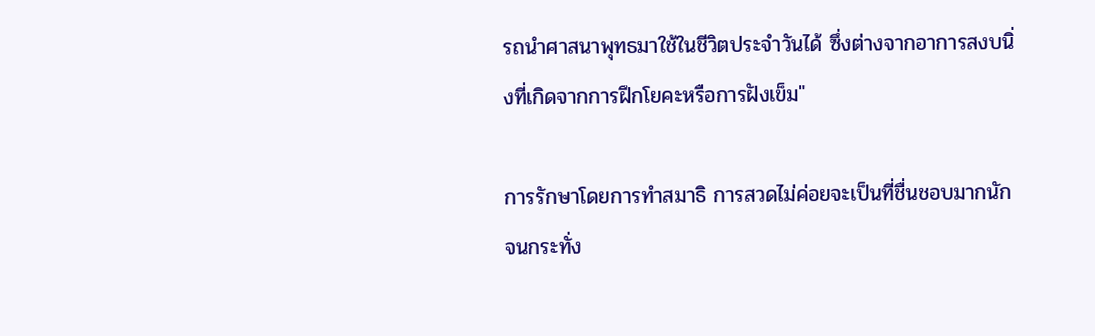รถนำศาสนาพุทธมาใช้ในชีวิตประจำวันได้ ซึ่งต่างจากอาการสงบนิ่งที่เกิดจากการฝึกโยคะหรือการฝังเข็ม"

การรักษาโดยการทำสมาธิ การสวดไม่ค่อยจะเป็นที่ชื่นชอบมากนัก จนกระทั่ง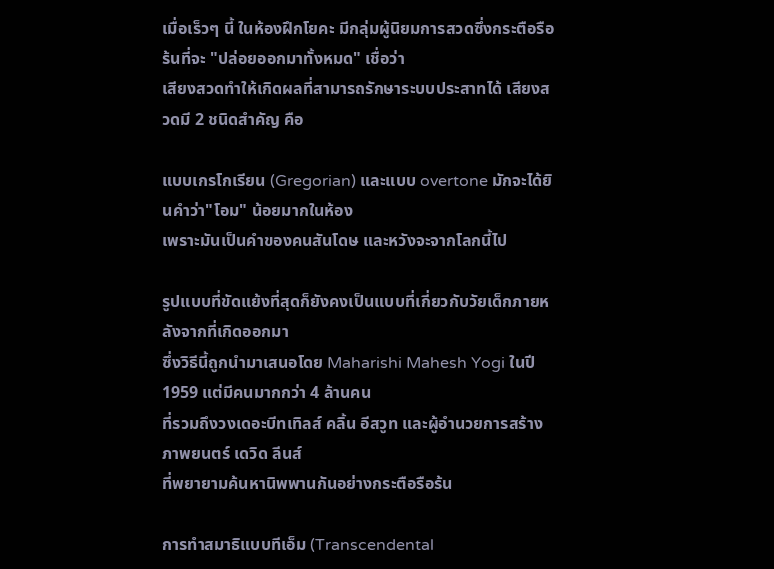เมื่อเร็วๆ นี้ ในห้องฝึกโยคะ มีกลุ่มผู้นิยมการสวดซึ่งกระตือรือร้นที่จะ "ปล่อยออกมาทั้งหมด" เชื่อว่า
เสียงสวดทำให้เกิดผลที่สามารถรักษาระบบประสาทได้ เสียงสวดมี 2 ชนิดสำคัญ คือ

แบบเกรโกเรียน (Gregorian) และแบบ overtone มักจะได้ยินคำว่า"โอม" น้อยมากในห้อง
เพราะมันเป็นคำของคนสันโดษ และหวังจะจากโลกนี้ไป

รูปแบบที่ขัดแย้งที่สุดก็ยังคงเป็นแบบที่เกี่ยวกับวัยเด็กภายหลังจากที่เกิดออกมา
ซึ่งวิธีนี้ถูกนำมาเสนอโดย Maharishi Mahesh Yogi ในปี 1959 แต่มีคนมากกว่า 4 ล้านคน
ที่รวมถึงวงเดอะบีทเทิลส์ คลิ้น อีสวูท และผู้อำนวยการสร้างภาพยนตร์ เดวิด ลีนส์
ที่พยายามค้นหานิพพานกันอย่างกระตือรือร้น

การทำสมาธิแบบทีเอ็ม (Transcendental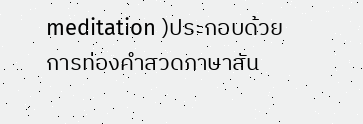meditation )ประกอบด้วย
การท่องคำสวดภาษาสัน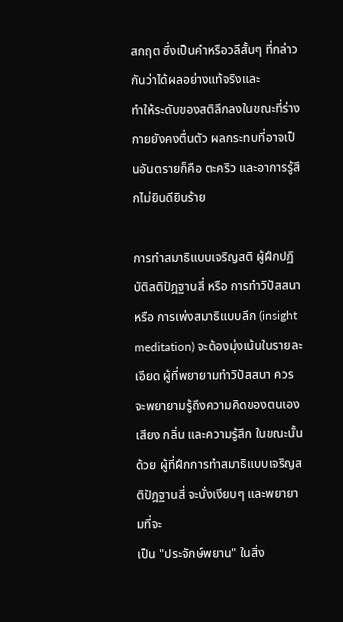สกฤต ซึ่งเป็นคำหรือวลีสั้นๆ ที่กล่าวกันว่าได้ผลอย่างแท้จริงและ
ทำให้ระดับของสติลึกลงในขณะที่ร่างกายยังคงตื่นตัว ผลกระทบที่อาจเป็นอันตรายก็คือ ตะคริว และอาการรู้สึกไม่ยินดียินร้าย

การทำสมาธิแบบเจริญสติ ผู้ฝึกปฏิบัติสติปัฎฐานสี่ หรือ การทำวิปัสสนา หรือ การเพ่งสมาธิแบบลึก (insight meditation) จะต้องมุ่งเน้นในรายละเอียด ผู้ที่พยายามทำวิปัสสนา ควรจะพยายามรู้ถึงความคิดของตนเอง เสียง กลิ่น และความรู้สึก ในขณะนั้นด้วย ผู้ที่ฝึกการทำสมาธิแบบเจริญสติปัฎฐานสี่ จะนั่งเงียบๆ และพยายามที่จะ
เป็น "ประจักษ์พยาน" ในสิ่ง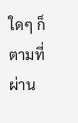ใดๆ ก็ตามที่ผ่าน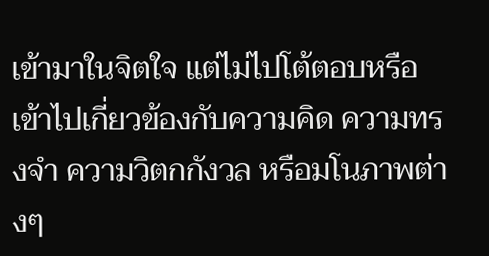เข้ามาในจิตใจ แต่ไม่ไปโต้ตอบหรือเข้าไปเกี่ยวข้องกับความคิด ความทรงจำ ความวิตกกังวล หรือมโนภาพต่างๆ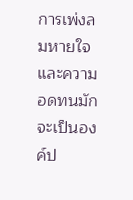การเพ่งลมหายใจและความอดทนมักจะเป็นองค์ป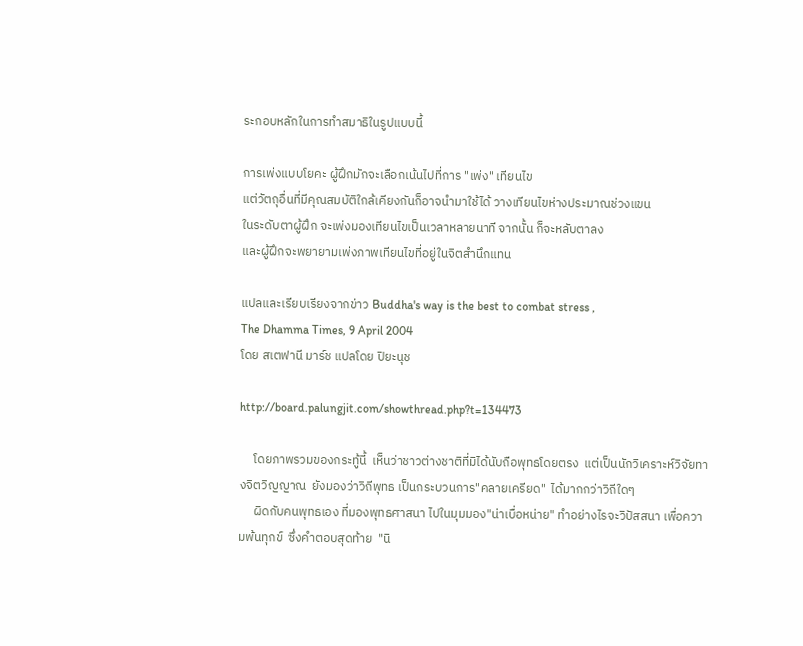ระกอบหลักในการทำสมาธิในรูปแบบนี้

การเพ่งแบบโยคะ ผู้ฝึกมักจะเลือกเน้นไปที่การ "เพ่ง" เทียนไข
แต่วัตถุอื่นที่มีคุณสมบัติใกล้เคียงกันก็อาจนำมาใช้ได้ วางเทียนไขห่างประมาณช่วงแขน
ในระดับตาผู้ฝึก จะเพ่งมองเทียนไขเป็นเวลาหลายนาที จากนั้น ก็จะหลับตาลง
และผู้ฝึกจะพยายามเพ่งภาพเทียนไขที่อยู่ในจิตสำนึกแทน

แปลและเรียบเรียงจากข่าว Buddha's way is the best to combat stress ,
The Dhamma Times, 9 April 2004
โดย สเตฟานี มาร์ช แปลโดย ปิยะนุช

http://board.palungjit.com/showthread.php?t=134473

     โดยภาพรวมของกระทู้นี้  เห็นว่าชาวต่างชาติที่มิได้นับถือพุทธโดยตรง  แต่เป็นนักวิเคราะห์วิจัยทางจิตวิญญาณ  ยังมองว่าวิถีพุทธ เป็นกระบวนการ"คลายเครียด"  ได้มากกว่าวิถีใดๆ
     ผิดกับคนพุทธเอง ที่มองพุทธศาสนา ไปในมุมมอง"น่าเบื่อหน่าย" ทำอย่างไรจะวิปัสสนา เพื่อความพ้นทุกข์  ซึ่งคำตอบสุดท้าย  "นิ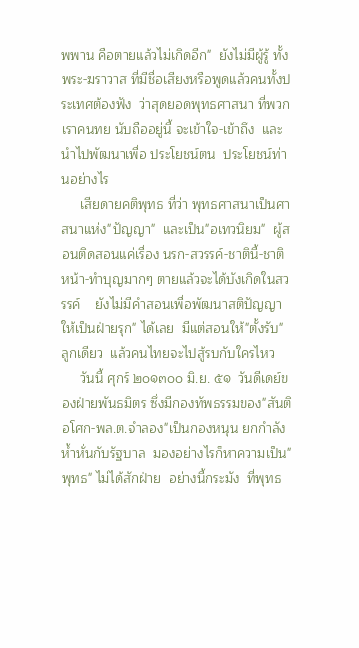พพาน คือตายแล้วไม่เกิดอีก"  ยังไม่มีผู้รู้ ทั้งพระ-ฆราวาส ที่มีชื่อเสียงหรือพูดแล้วคนทั้งประเทศต้องฟัง  ว่าสุดยอดพุทธศาสนา ที่พวกเราคนทย นับถืออยู่นี้ จะเข้าใจ-เข้าถึง  และนำไปพัฒนาเพื่อ ประโยชน์ตน  ประโยชน์ท่านอย่างไร
     เสียดายคติพุทธ ที่ว่า พุทธศาสนาเป็นศาสนาแห่ง"ปัญญา"  และเป็น"อเทวนิยม"  ผู้สอนติดสอนแค่เรื่อง นรก-สวรรค์-ชาตินี้-ชาติหน้า-ทำบุญมากๆ ตายแล้วจะได้บังเกิดในสวรรค์    ยังไม่มีคำสอนเพื่อพัฒนาสติปัญญาให้เป็นฝ่ายรุก" ได้เลย  มีแต่สอนให้"ตั้งรับ" ลูกเดียว  แล้วคนไทยจะไปสู้รบกับใครไหว
     วันนี้ ศุกร์ ๒๐๑๓๐๐ มิ.ย. ๕๑  วันดีเดย์ของฝ่ายพันธมิตร ซึ่งมีกองทัพธรรมของ"สันติอโศก-พล.ต.จำลอง"เป็นกองหนุน ยกกำลังห้ำหั่นกับรัฐบาล  มองอย่างไรก็หาความเป็น"พุทธ" ไม่ได้สักฝ่าย  อย่างนี้กระมัง  ที่พุทธ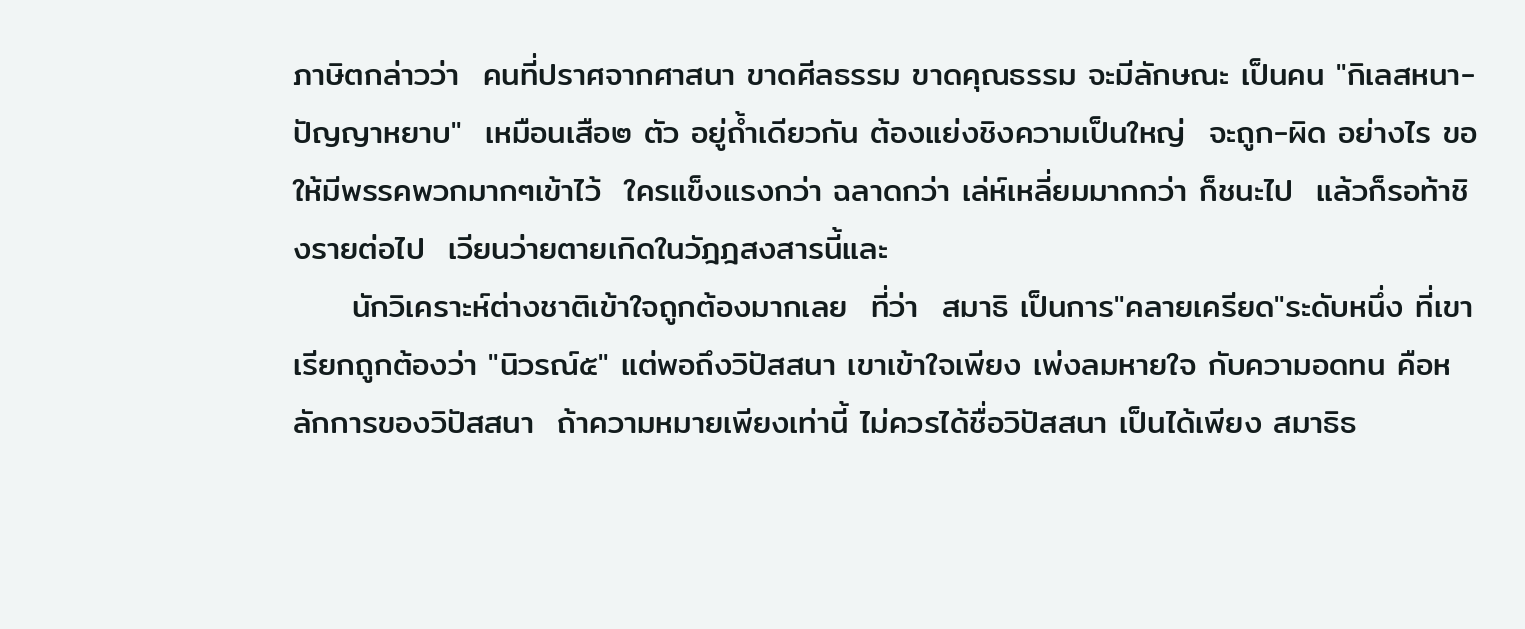ภาษิตกล่าวว่า  คนที่ปราศจากศาสนา ขาดศีลธรรม ขาดคุณธรรม จะมีลักษณะ เป็นคน "กิเลสหนา-ปัญญาหยาบ"  เหมือนเสือ๒ ตัว อยู่ถ้ำเดียวกัน ต้องแย่งชิงความเป็นใหญ่  จะถูก-ผิด อย่างไร ขอให้มีพรรคพวกมากๆเข้าไว้  ใครแข็งแรงกว่า ฉลาดกว่า เล่ห์เหลี่ยมมากกว่า ก็ชนะไป  แล้วก็รอท้าชิงรายต่อไป  เวียนว่ายตายเกิดในวัฎฎสงสารนี้และ
     นักวิเคราะห์ต่างชาติเข้าใจถูกต้องมากเลย  ที่ว่า  สมาธิ เป็นการ"คลายเครียด"ระดับหนึ่ง ที่เขาเรียกถูกต้องว่า "นิวรณ์๕" แต่พอถึงวิปัสสนา เขาเข้าใจเพียง เพ่งลมหายใจ กับความอดทน คือหลักการของวิปัสสนา  ถ้าความหมายเพียงเท่านี้ ไม่ควรได้ชื่อวิปัสสนา เป็นได้เพียง สมาธิธ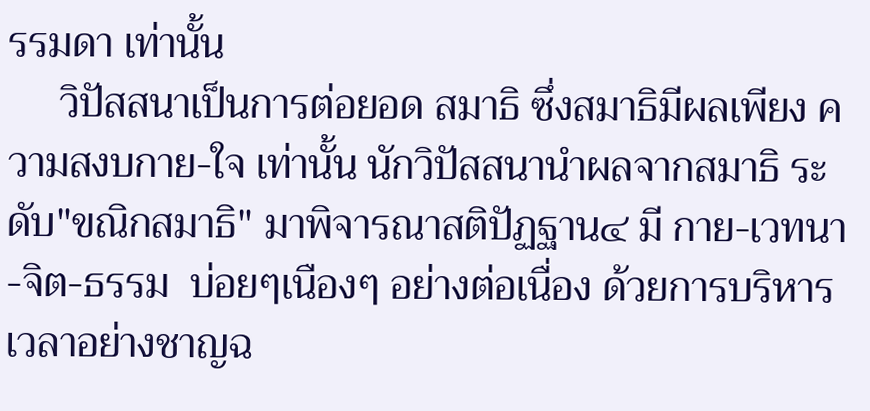รรมดา เท่านั้น
     วิปัสสนาเป็นการต่อยอด สมาธิ ซึ่งสมาธิมีผลเพียง ความสงบกาย-ใจ เท่านั้น นักวิปัสสนานำผลจากสมาธิ ระดับ"ขณิกสมาธิ" มาพิจารณาสติปัฏฐาน๔ มี กาย-เวทนา-จิต-ธรรม  บ่อยๆเนืองๆ อย่างต่อเนื่อง ด้วยการบริหารเวลาอย่างชาญฉ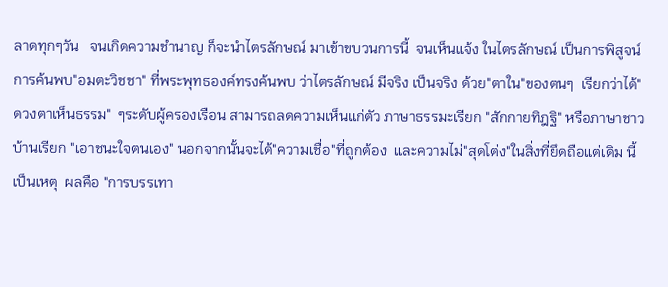ลาดทุกๆวัน   จนเกิดความชำนาญ ก็จะนำไตรลักษณ์ มาเข้าขบวนการนี้  จนเห็นแจ้ง ในไตรลักษณ์ เป็นการพิสูจน์ การค้นพบ"อมตะวิชชา" ที่พระพุทธองค์ทรงค้นพบ ว่าไตรลักษณ์ มีจริง เป็นจริง ด้วย"ตาใน"ของตนๆ  เรียกว่าได้"ดวงตาเห็นธรรม"  ๆระดับผู้ครองเรือน สามารถลดความเห็นแก่ตัว ภาษาธรรมะเรียก "สักกายทิฎฐิ" หรือภาษาชาวบ้านเรียก "เอาชนะใจตนเอง" นอกจากนั้นจะได้"ความเชื่อ"ที่ถูกต้อง  และความไม่"สุดโต่ง"ในสิ่งที่ยึดถือแต่เดิม นี้เป็นเหตุ  ผลคือ "การบรรเทา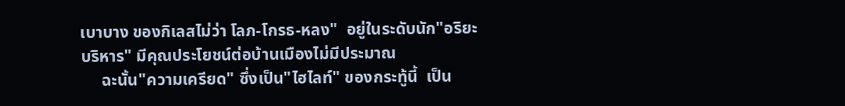เบาบาง ของกิเลสไม่ว่า โลภ-โกรธ-หลง"  อยู่ในระดับนัก"อริยะบริหาร" มีคุณประโยชน์ต่อบ้านเมืองไม่มีประมาณ
     ฉะนั้น"ความเครียด" ซึ่งเป็น"ไฮไลท์" ของกระทู้นี้  เป็น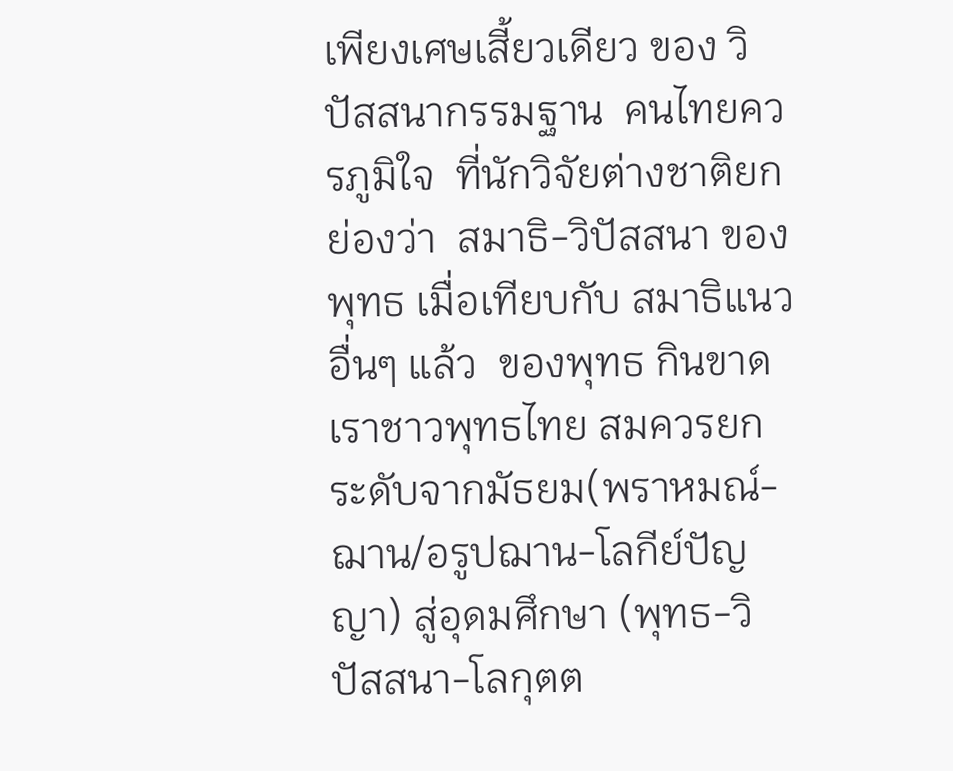เพียงเศษเสี้ยวเดียว ของ วิปัสสนากรรมฐาน  คนไทยควรภูมิใจ  ที่นักวิจัยต่างชาติยกย่องว่า  สมาธิ-วิปัสสนา ของพุทธ เมื่อเทียบกับ สมาธิแนวอื่นๆ แล้ว  ของพุทธ กินขาด  เราชาวพุทธไทย สมควรยกระดับจากมัธยม(พราหมณ์-ฌาน/อรูปฌาน-โลกีย์ปัญญา) สู่อุดมศึกษา (พุทธ-วิปัสสนา-โลกุตต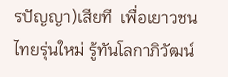รปัญญา)เสียที  เพื่อเยาวชนไทยรุ่นใหม่ รู้ทันโลกาภิวัฒน์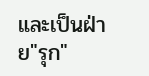และเป็นฝ่าย"รุก"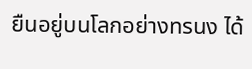ยืนอยู่บนโลกอย่างทรนง ได้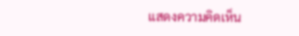แสดงความคิดเห็น